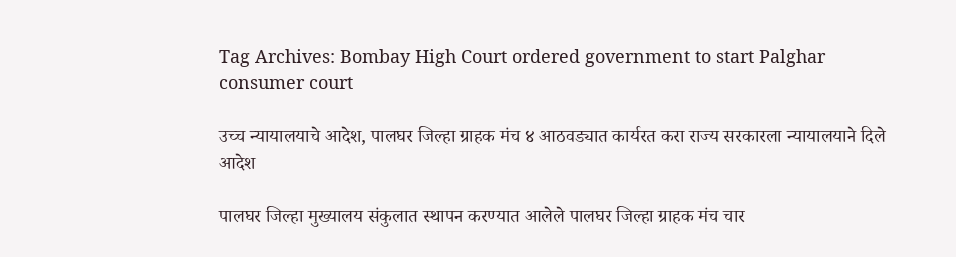Tag Archives: Bombay High Court ordered government to start Palghar consumer court

उच्च न्यायालयाचे आदेश, पालघर जिल्हा ग्राहक मंच ४ आठवड्यात कार्यरत करा राज्य सरकारला न्यायालयाने दिले आदेश

पालघर जिल्हा मुख्यालय संकुलात स्थापन करण्यात आलेले पालघर जिल्हा ग्राहक मंच चार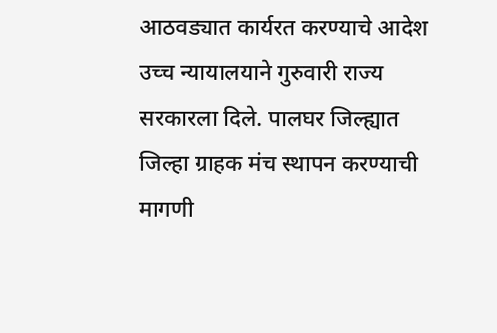आठवड्यात कार्यरत करण्याचे आदेश उच्च न्यायालयाने गुरुवारी राज्य सरकारला दिले. पालघर जिल्ह्यात जिल्हा ग्राहक मंच स्थापन करण्याची मागणी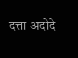दत्ता अदोदे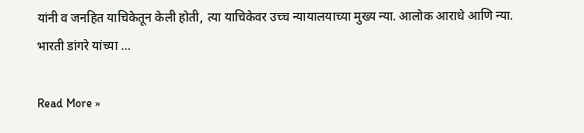यांनी व जनहित याचिकेतून केली होती, त्या याचिकेवर उच्च न्यायालयाच्या मुख्य न्या. आलोक आराधे आणि न्या. भारती डांगरे यांच्या …

Read More »